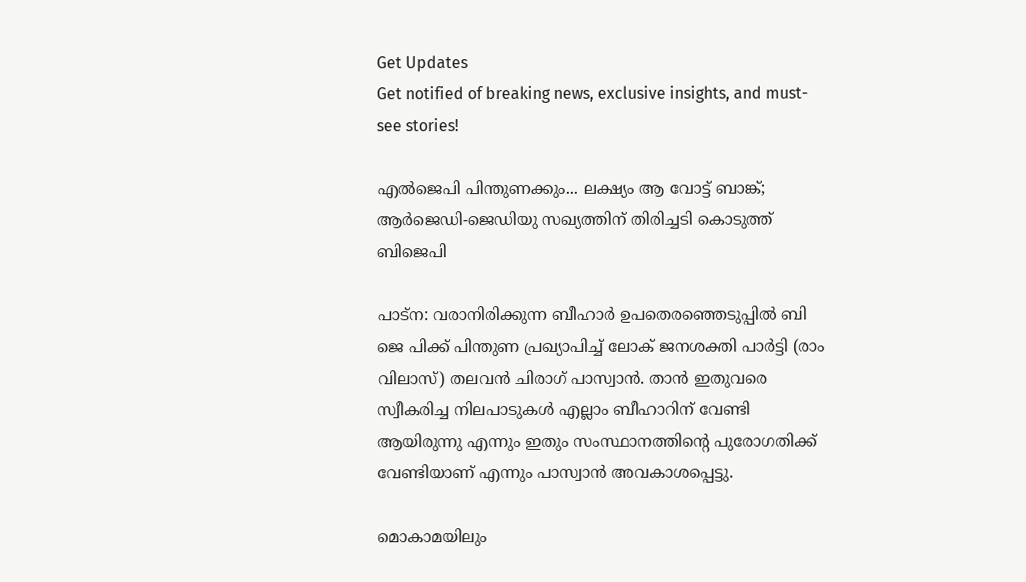Get Updates
Get notified of breaking news, exclusive insights, and must-see stories!

എല്‍ജെപി പിന്തുണക്കും... ലക്ഷ്യം ആ വോട്ട് ബാങ്ക്; ആര്‍ജെഡി-ജെഡിയു സഖ്യത്തിന് തിരിച്ചടി കൊടുത്ത് ബിജെപി

പാട്‌ന: വരാനിരിക്കുന്ന ബീഹാര്‍ ഉപതെരഞ്ഞെടുപ്പില്‍ ബി ജെ പിക്ക് പിന്തുണ പ്രഖ്യാപിച്ച് ലോക് ജനശക്തി പാര്‍ട്ടി (രാം വിലാസ്) തലവന്‍ ചിരാഗ് പാസ്വാന്‍. താന്‍ ഇതുവരെ സ്വീകരിച്ച നിലപാടുകള്‍ എല്ലാം ബീഹാറിന് വേണ്ടി ആയിരുന്നു എന്നും ഇതും സംസ്ഥാനത്തിന്റെ പുരോഗതിക്ക് വേണ്ടിയാണ് എന്നും പാസ്വാന്‍ അവകാശപ്പെട്ടു.

മൊകാമയിലും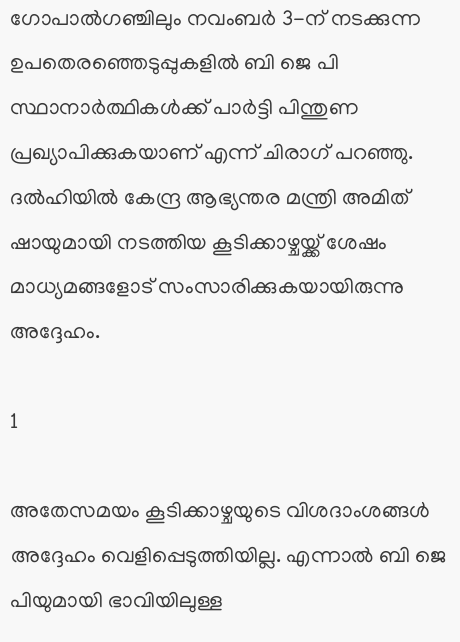ഗോപാല്‍ഗഞ്ചിലും നവംബര്‍ 3-ന് നടക്കുന്ന ഉപതെരഞ്ഞെടുപ്പുകളില്‍ ബി ജെ പി സ്ഥാനാര്‍ത്ഥികള്‍ക്ക് പാര്‍ട്ടി പിന്തുണ പ്രഖ്യാപിക്കുകയാണ് എന്ന് ചിരാഗ് പറഞ്ഞു. ദല്‍ഹിയില്‍ കേന്ദ്ര ആഭ്യന്തര മന്ത്രി അമിത് ഷായുമായി നടത്തിയ കൂടിക്കാഴ്ചയ്ക്ക് ശേഷം മാധ്യമങ്ങളോട് സംസാരിക്കുകയായിരുന്നു അദ്ദേഹം.

1

അതേസമയം കൂടിക്കാഴ്ചയുടെ വിശദാംശങ്ങള്‍ അദ്ദേഹം വെളിപ്പെടുത്തിയില്ല. എന്നാല്‍ ബി ജെ പിയുമായി ഭാവിയിലുള്ള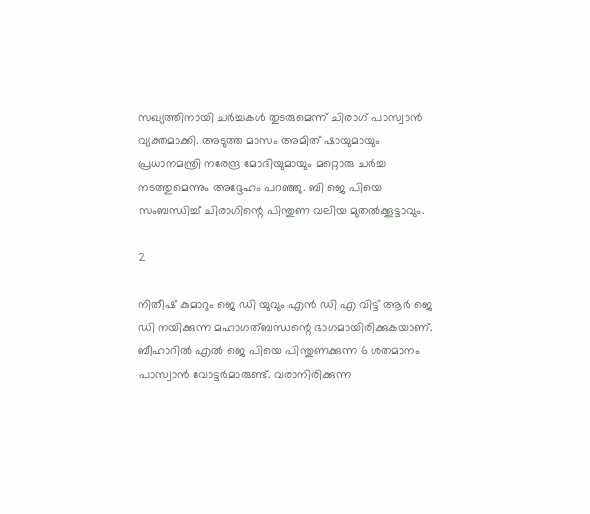സഖ്യത്തിനായി ചര്‍ച്ചകള്‍ തുടരുമെന്ന് ചിരാഗ് പാസ്വാന്‍ വ്യക്തമാക്കി. അടുത്ത മാസം അമിത് ഷായുമായും പ്രധാനമന്ത്രി നരേന്ദ്ര മോദിയുമായും മറ്റൊരു ചര്‍ച്ച നടത്തുമെന്നും അദ്ദേഹം പറഞ്ഞു. ബി ജെ പിയെ സംബന്ധിച്ച് ചിരാഗിന്റെ പിന്തുണ വലിയ മുതല്‍ക്കൂട്ടാവും.

2

നിതീഷ് കുമാറും ജെ ഡി യുവും എന്‍ ഡി എ വിട്ട് ആര്‍ ജെ ഡി നയിക്കുന്ന മഹാഗത്ബന്ധന്റെ ഭാഗമായിരിക്കുകയാണ്. ബീഹാറില്‍ എല്‍ ജെ പിയെ പിന്തുണക്കുന്ന 6 ശതമാനം പാസ്വാന്‍ വോട്ടര്‍മാരുണ്ട്. വരാനിരിക്കുന്ന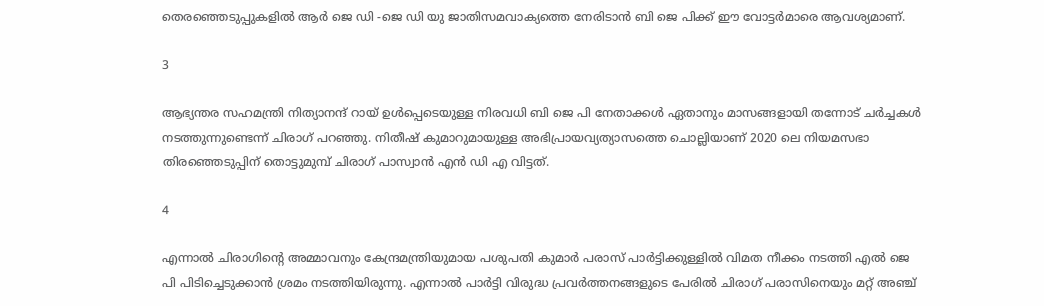തെരഞ്ഞെടുപ്പുകളില്‍ ആര്‍ ജെ ഡി -ജെ ഡി യു ജാതിസമവാക്യത്തെ നേരിടാന്‍ ബി ജെ പിക്ക് ഈ വോട്ടര്‍മാരെ ആവശ്യമാണ്.

3

ആഭ്യന്തര സഹമന്ത്രി നിത്യാനന്ദ് റായ് ഉള്‍പ്പെടെയുള്ള നിരവധി ബി ജെ പി നേതാക്കള്‍ ഏതാനും മാസങ്ങളായി തന്നോട് ചര്‍ച്ചകള്‍ നടത്തുന്നുണ്ടെന്ന് ചിരാഗ് പറഞ്ഞു. നിതീഷ് കുമാറുമായുള്ള അഭിപ്രായവ്യത്യാസത്തെ ചൊല്ലിയാണ് 2020 ലെ നിയമസഭാ തിരഞ്ഞെടുപ്പിന് തൊട്ടുമുമ്പ് ചിരാഗ് പാസ്വാന്‍ എന്‍ ഡി എ വിട്ടത്.

4

എന്നാല്‍ ചിരാഗിന്റെ അമ്മാവനും കേന്ദ്രമന്ത്രിയുമായ പശുപതി കുമാര്‍ പരാസ് പാര്‍ട്ടിക്കുള്ളില്‍ വിമത നീക്കം നടത്തി എല്‍ ജെ പി പിടിച്ചെടുക്കാന്‍ ശ്രമം നടത്തിയിരുന്നു. എന്നാല്‍ പാര്‍ട്ടി വിരുദ്ധ പ്രവര്‍ത്തനങ്ങളുടെ പേരില്‍ ചിരാഗ് പരാസിനെയും മറ്റ് അഞ്ച്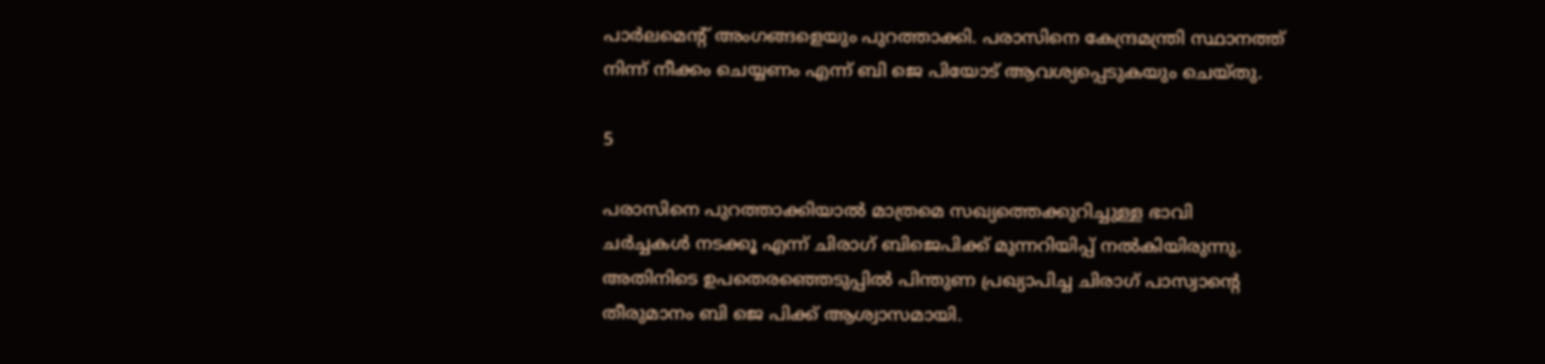പാര്‍ലമെന്റ് അംഗങ്ങളെയും പുറത്താക്കി. പരാസിനെ കേന്ദ്രമന്ത്രി സ്ഥാനത്ത് നിന്ന് നീക്കം ചെയ്യണം എന്ന് ബി ജെ പിയോട് ആവശ്യപ്പെടുകയും ചെയ്തു.

5

പരാസിനെ പുറത്താക്കിയാല്‍ മാത്രമെ സഖ്യത്തെക്കുറിച്ചുള്ള ഭാവി ചര്‍ച്ചകള്‍ നടക്കൂ എന്ന് ചിരാഗ് ബിജെപിക്ക് മുന്നറിയിപ്പ് നല്‍കിയിരുന്നു. അതിനിടെ ഉപതെരഞ്ഞെടുപ്പില്‍ പിന്തുണ പ്രഖ്യാപിച്ച ചിരാഗ് പാസ്വാന്റെ തീരുമാനം ബി ജെ പിക്ക് ആശ്വാസമായി.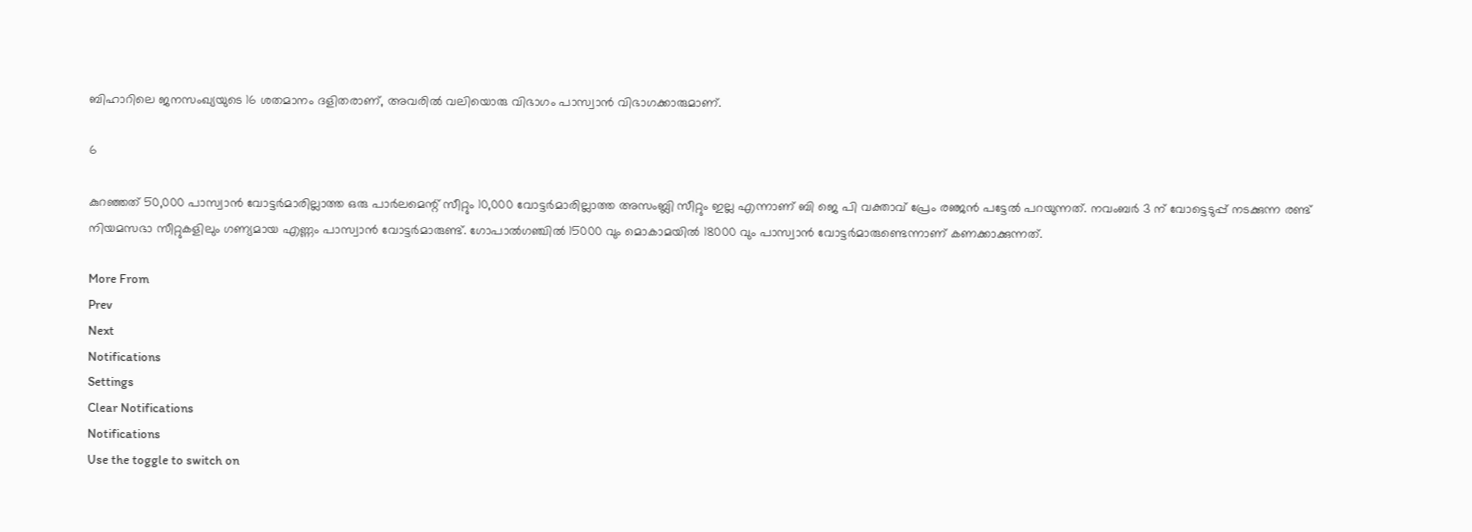ബിഹാറിലെ ജനസംഖ്യയുടെ 16 ശതമാനം ദളിതരാണ്, അവരില്‍ വലിയൊരു വിഭാഗം പാസ്വാന്‍ വിഭാഗക്കാരുമാണ്.

6

കുറഞ്ഞത് 50,000 പാസ്വാന്‍ വോട്ടര്‍മാരില്ലാത്ത ഒരു പാര്‍ലമെന്റ് സീറ്റും 10,000 വോട്ടര്‍മാരില്ലാത്ത അസംബ്ലി സീറ്റും ഇല്ല എന്നാണ് ബി ജെ പി വക്താവ് പ്രേം രഞ്ജന്‍ പട്ടേല്‍ പറയുന്നത്. നവംബര്‍ 3 ന് വോട്ടെടുപ്പ് നടക്കുന്ന രണ്ട് നിയമസഭാ സീറ്റുകളിലും ഗണ്യമായ എണ്ണം പാസ്വാന്‍ വോട്ടര്‍മാരുണ്ട്. ഗോപാല്‍ഗഞ്ചില്‍ 15000 വും മൊകാമയില്‍ 18000 വും പാസ്വാന്‍ വോട്ടര്‍മാരുണ്ടെന്നാണ് കണക്കാക്കുന്നത്.

More From
Prev
Next
Notifications
Settings
Clear Notifications
Notifications
Use the toggle to switch on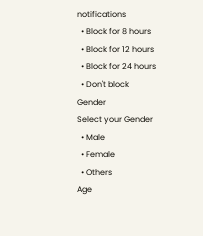notifications
  • Block for 8 hours
  • Block for 12 hours
  • Block for 24 hours
  • Don't block
Gender
Select your Gender
  • Male
  • Female
  • Others
Age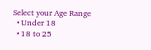Select your Age Range
  • Under 18
  • 18 to 25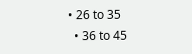• 26 to 35
  • 36 to 45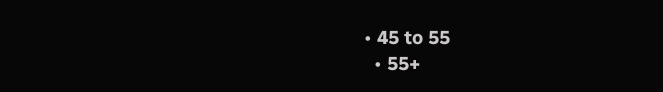• 45 to 55
  • 55+